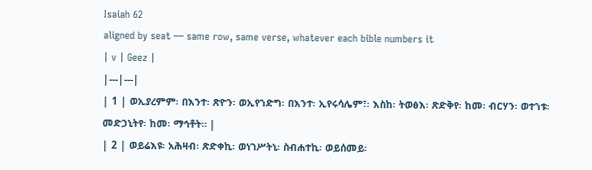Isaiah 62
aligned by seat — same row, same verse, whatever each bible numbers it
| v | Geez |
|---|---|
| 1 | ወኢያረምም፡ በእንተ፡ ጽዮን፡ ወኢየኀድግ፡ በእንተ፡ ኢየሩሳሌም፣፡ እስከ፡ ትወፅእ፡ ጽድቅየ፡ ከመ፡ ብርሃን፡ ወተኀቱ፡ መድኃኒትየ፡ ከመ፡ ማኅቶት። |
| 2 | ወይሬእዩ፡ አሕዛብ፡ ጽድቀኪ፡ ወነገሥትኒ፡ ስብሐተኪ፡ ወይሰመይ፡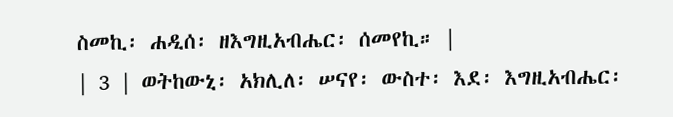ስመኪ፡ ሐዲሰ፡ ዘእግዚአብሔር፡ ሰመየኪ። |
| 3 | ወትከውኒ፡ አክሊለ፡ ሠናየ፡ ውስተ፡ እደ፡ እግዚአብሔር፡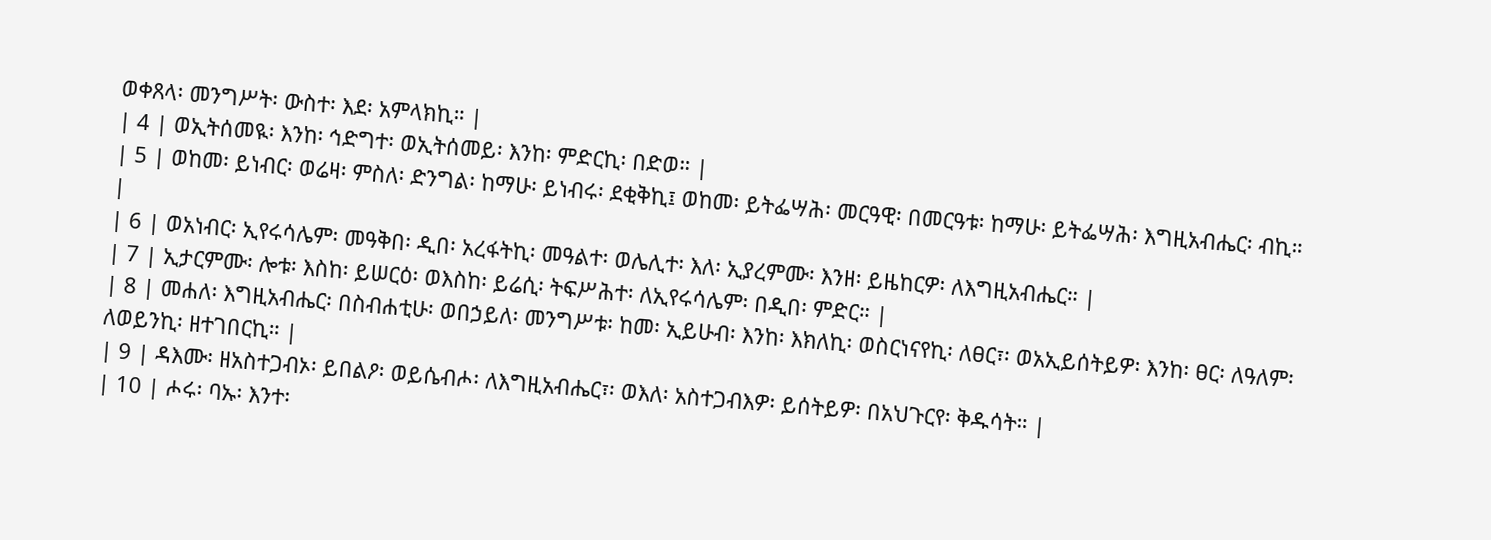ወቀጸላ፡ መንግሥት፡ ውስተ፡ እደ፡ አምላክኪ። |
| 4 | ወኢትሰመዪ፡ እንከ፡ ኅድግተ፡ ወኢትሰመይ፡ እንከ፡ ምድርኪ፡ በድወ። |
| 5 | ወከመ፡ ይነብር፡ ወሬዛ፡ ምስለ፡ ድንግል፡ ከማሁ፡ ይነብሩ፡ ደቂቅኪ፤ ወከመ፡ ይትፌሣሕ፡ መርዓዊ፡ በመርዓቱ፡ ከማሁ፡ ይትፌሣሕ፡ እግዚአብሔር፡ ብኪ። |
| 6 | ወአነብር፡ ኢየሩሳሌም፡ መዓቅበ፡ ዲበ፡ አረፋትኪ፡ መዓልተ፡ ወሌሊተ፡ እለ፡ ኢያረምሙ፡ እንዘ፡ ይዜከርዎ፡ ለእግዚአብሔር። |
| 7 | ኢታርምሙ፡ ሎቱ፡ እስከ፡ ይሠርዕ፡ ወእስከ፡ ይሬሲ፡ ትፍሥሕተ፡ ለኢየሩሳሌም፡ በዲበ፡ ምድር። |
| 8 | መሐለ፡ እግዚአብሔር፡ በስብሐቲሁ፡ ወበኃይለ፡ መንግሥቱ፡ ከመ፡ ኢይሁብ፡ እንከ፡ እክለኪ፡ ወስርነናየኪ፡ ለፀር፣፡ ወአኢይሰትይዎ፡ እንከ፡ ፀር፡ ለዓለም፡ ለወይንኪ፡ ዘተገበርኪ። |
| 9 | ዳእሙ፡ ዘአስተጋብኦ፡ ይበልዖ፡ ወይሴብሖ፡ ለእግዚአብሔር፣፡ ወእለ፡ አስተጋብእዎ፡ ይሰትይዎ፡ በአህጉርየ፡ ቅዱሳት። |
| 10 | ሖሩ፡ ባኡ፡ እንተ፡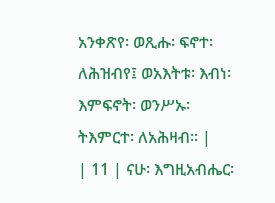አንቀጽየ፡ ወጺሑ፡ ፍኖተ፡ ለሕዝብየ፤ ወአእትቱ፡ እብነ፡ እምፍኖት፡ ወንሥኡ፡ ትእምርተ፡ ለአሕዛብ። |
| 11 | ናሁ፡ እግዚአብሔር፡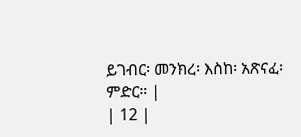ይገብር፡ መንክረ፡ እስከ፡ አጽናፈ፡ ምድር። |
| 12 |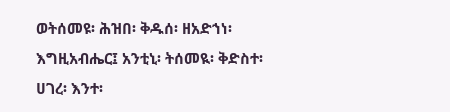ወትሰመዩ፡ ሕዝበ፡ ቅዱሰ፡ ዘአድኀነ፡ እግዚአብሔር፤ አንቲኒ፡ ትሰመዪ፡ ቅድስተ፡ ሀገረ፡ እንተ፡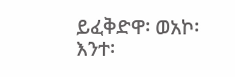ይፈቅድዋ፡ ወአኮ፡ እንተ፡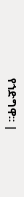የኀድግዋ። |